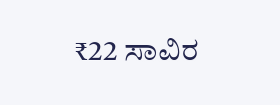₹22 ಸಾವಿರ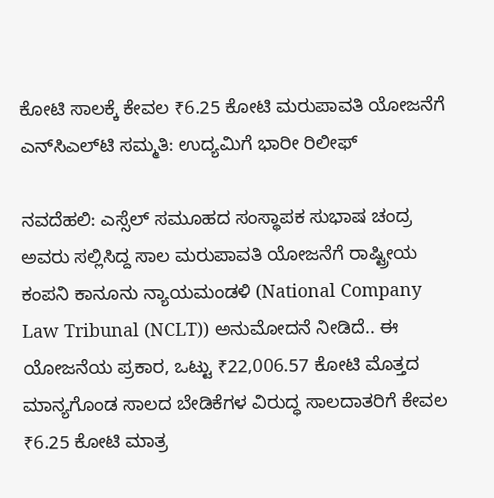ಕೋಟಿ ಸಾಲಕ್ಕೆ ಕೇವಲ ₹6.25 ಕೋಟಿ ಮರುಪಾವತಿ ಯೋಜನೆಗೆ ಎನ್‌ಸಿಎಲ್‌ಟಿ ಸಮ್ಮತಿ: ಉದ್ಯಮಿಗೆ ಭಾರೀ ರಿಲೀಫ್‌

ನವದೆಹಲಿ: ಎಸ್ಸೆಲ್‌ ಸಮೂಹದ ಸಂಸ್ಥಾಪಕ ಸುಭಾಷ ಚಂದ್ರ ಅವರು ಸಲ್ಲಿಸಿದ್ದ ಸಾಲ ಮರುಪಾವತಿ ಯೋಜನೆಗೆ ರಾಷ್ಟ್ರೀಯ ಕಂಪನಿ ಕಾನೂನು ನ್ಯಾಯಮಂಡಳಿ (National Company Law Tribunal (NCLT)) ಅನುಮೋದನೆ ನೀಡಿದೆ.. ಈ ಯೋಜನೆಯ ಪ್ರಕಾರ, ಒಟ್ಟು ₹22,006.57 ಕೋಟಿ ಮೊತ್ತದ ಮಾನ್ಯಗೊಂಡ ಸಾಲದ ಬೇಡಿಕೆಗಳ ವಿರುದ್ಧ ಸಾಲದಾತರಿಗೆ ಕೇವಲ ₹6.25 ಕೋಟಿ ಮಾತ್ರ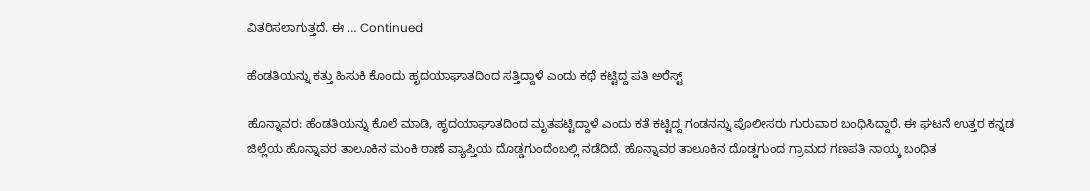ವಿತರಿಸಲಾಗುತ್ತದೆ. ಈ … Continued

ಹೆಂಡತಿಯನ್ನು ಕತ್ತು ಹಿಸುಕಿ ಕೊಂದು ಹೃದಯಾಘಾತದಿಂದ ಸತ್ತಿದ್ದಾಳೆ ಎಂದು ಕಥೆ ಕಟ್ಟಿದ್ದ ಪತಿ ಅರೆಸ್ಟ್‌

ಹೊನ್ನಾವರ: ಹೆಂಡತಿಯನ್ನು ಕೊಲೆ ಮಾಡಿ, ಹೃದಯಾಘಾತದಿಂದ ಮೃತಪಟ್ಟಿದ್ದಾಳೆ ಎಂದು ಕತೆ ಕಟ್ಟಿದ್ದ ಗಂಡನನ್ನು ಪೊಲೀಸರು ಗುರುವಾರ ಬಂಧಿಸಿದ್ದಾರೆ. ಈ ಘಟನೆ ಉತ್ತರ ಕನ್ನಡ ಜಿಲ್ಲೆಯ ಹೊನ್ನಾವರ ತಾಲೂಕಿನ ಮಂಕಿ ಠಾಣೆ ವ್ಯಾಪ್ತಿಯ ದೊಡ್ಡಗುಂದೆಂಬಲ್ಲಿ ನಡೆದಿದೆ. ಹೊನ್ನಾವರ ತಾಲೂಕಿನ ದೊಡ್ಡಗುಂದ ಗ್ರಾಮದ ಗಣಪತಿ ನಾಯ್ಕ ಬಂಧಿತ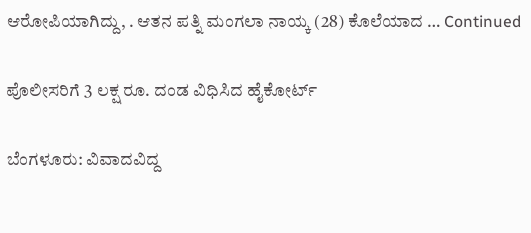ಆರೋಪಿಯಾಗಿದ್ದು, . ಆತನ ಪತ್ನಿ ಮಂಗಲಾ ನಾಯ್ಕ (28) ಕೊಲೆಯಾದ … Continued

ಪೊಲೀಸರಿಗೆ 3 ಲಕ್ಷ ರೂ. ದಂಡ ವಿಧಿಸಿದ ಹೈಕೋರ್ಟ್‌

ಬೆಂಗಳೂರು: ವಿವಾದವಿದ್ದ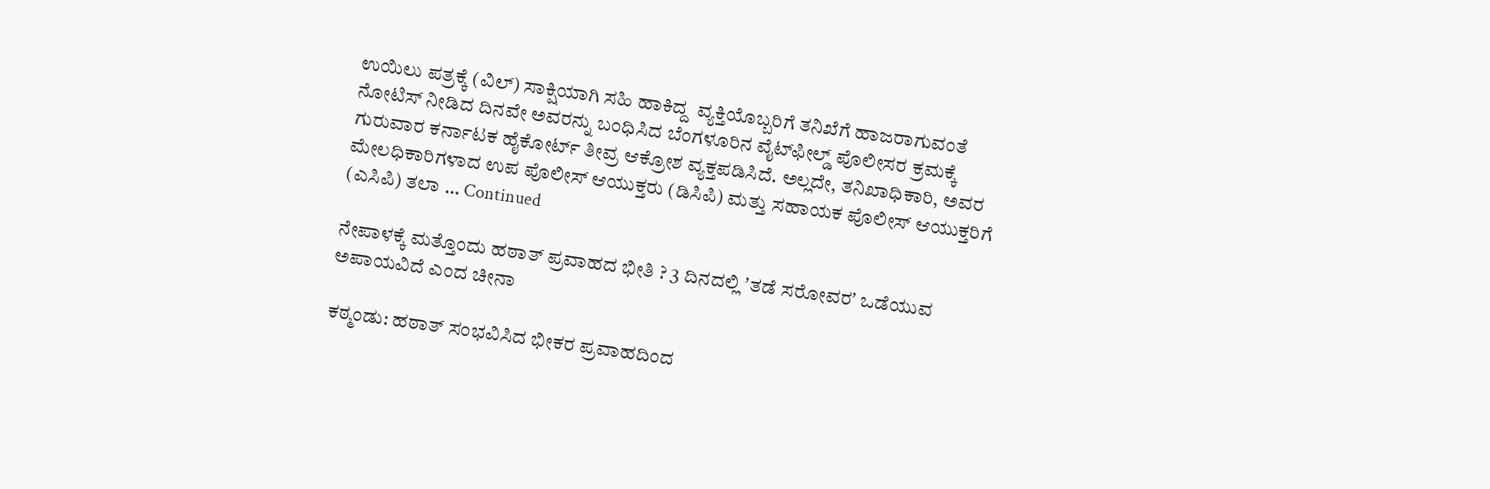ಉಯಿಲು ಪತ್ರಕ್ಕೆ (ವಿಲ್‌) ಸಾಕ್ಷಿಯಾಗಿ ಸಹಿ ಹಾಕಿದ್ದ  ವ್ಯಕ್ತಿಯೊಬ್ಬರಿಗೆ ತನಿಖೆಗೆ ಹಾಜರಾಗುವಂತೆ ನೋಟಿಸ್‌ ನೀಡಿದ ದಿನವೇ ಅವರನ್ನು ಬಂಧಿಸಿದ ಬೆಂಗಳೂರಿನ ವೈಟ್‌ಫೀಲ್ಡ್‌ ಪೊಲೀಸರ ಕ್ರಮಕ್ಕೆ ಗುರುವಾರ ಕರ್ನಾಟಕ ಹೈಕೋರ್ಟ್‌ ತೀವ್ರ ಆಕ್ರೋಶ ವ್ಯಕ್ತಪಡಿಸಿದೆ. ಅಲ್ಲದೇ, ತನಿಖಾಧಿಕಾರಿ, ಅವರ ಮೇಲಧಿಕಾರಿಗಳಾದ ಉಪ ಪೊಲೀಸ್‌ ಆಯುಕ್ತರು (ಡಿಸಿಪಿ) ಮತ್ತು ಸಹಾಯಕ ಪೊಲೀಸ್‌ ಆಯುಕ್ತರಿಗೆ (ಎಸಿಪಿ) ತಲಾ … Continued

ನೇಪಾಳಕ್ಕೆ ಮತ್ತೊಂದು ಹಠಾತ್‌ ಪ್ರವಾಹದ ಭೀತಿ ? 3 ದಿನದಲ್ಲಿ ʼತಡೆ ಸರೋವರʼ ಒಡೆಯುವ ಅಪಾಯವಿದೆ ಎಂದ ಚೀನಾ

ಕಠ್ಮಂಡು: ಹಠಾತ್‌ ಸಂಭವಿಸಿದ ಭೀಕರ ಪ್ರವಾಹದಿಂದ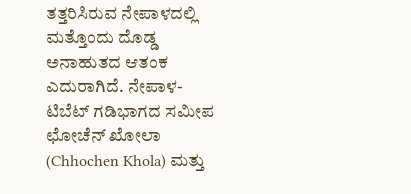ತತ್ತರಿಸಿರುವ ನೇಪಾಳದಲ್ಲಿ ಮತ್ತೊಂದು ದೊಡ್ಡ ಅನಾಹುತದ ಆತಂಕ ಎದುರಾಗಿದೆ. ನೇಪಾಳ-ಟಿಬೆಟ್ ಗಡಿಭಾಗದ ಸಮೀಪ ಛೋಚೆನ್ ಖೋಲಾ (Chhochen Khola) ಮತ್ತು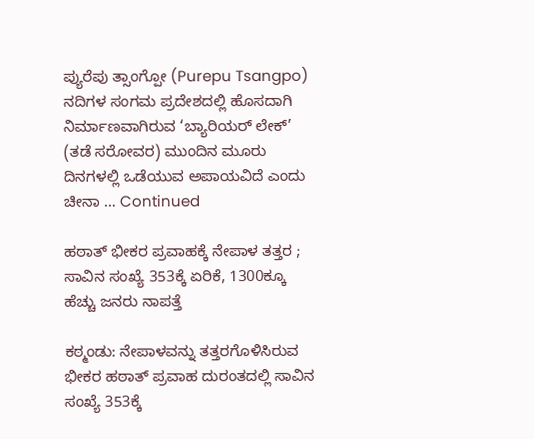ಪ್ಯುರೆಪು ತ್ಸಾಂಗ್ಪೋ (Purepu Tsangpo) ನದಿಗಳ ಸಂಗಮ ಪ್ರದೇಶದಲ್ಲಿ ಹೊಸದಾಗಿ ನಿರ್ಮಾಣವಾಗಿರುವ ‘ಬ್ಯಾರಿಯರ್ ಲೇಕ್’ (ತಡೆ ಸರೋವರ) ಮುಂದಿನ ಮೂರು ದಿನಗಳಲ್ಲಿ ಒಡೆಯುವ ಅಪಾಯವಿದೆ ಎಂದು ಚೀನಾ … Continued

ಹಠಾತ್‌ ಭೀಕರ ಪ್ರವಾಹಕ್ಕೆ ನೇಪಾಳ ತತ್ತರ ; ಸಾವಿನ ಸಂಖ್ಯೆ 353ಕ್ಕೆ ಏರಿಕೆ, 1300ಕ್ಕೂ ಹೆಚ್ಚು ಜನರು ನಾಪತ್ತೆ

ಕಠ್ಮಂಡು: ನೇಪಾಳವನ್ನು ತತ್ತರಗೊಳಿಸಿರುವ ಭೀಕರ ಹಠಾತ್‌ ಪ್ರವಾಹ ದುರಂತದಲ್ಲಿ ಸಾವಿನ ಸಂಖ್ಯೆ 353ಕ್ಕೆ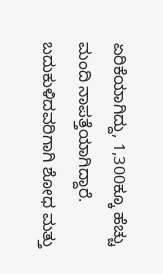ಏರಿಕೆಯಾಗಿದ್ದು, 1,300ಕ್ಕೂ ಹೆಚ್ಚು ಮಂದಿ ನಾಪತ್ತೆಯಾಗಿದ್ದಾರೆ. ಬದುಕುಳಿದವರಿಗಾಗಿ ಶೋಧ ಮತ್ತು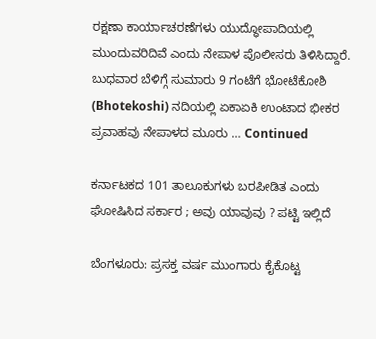ರಕ್ಷಣಾ ಕಾರ್ಯಾಚರಣೆಗಳು ಯುದ್ಧೋಪಾದಿಯಲ್ಲಿ ಮುಂದುವರಿದಿವೆ ಎಂದು ನೇಪಾಳ ಪೊಲೀಸರು ತಿಳಿಸಿದ್ದಾರೆ. ಬುಧವಾರ ಬೆಳಿಗ್ಗೆ ಸುಮಾರು 9 ಗಂಟೆಗೆ ಭೋಟೆಕೋಶಿ (Bhotekoshi) ನದಿಯಲ್ಲಿ ಏಕಾಏಕಿ ಉಂಟಾದ ಭೀಕರ ಪ್ರವಾಹವು ನೇಪಾಳದ ಮೂರು … Continued

ಕರ್ನಾಟಕದ 101 ತಾಲೂಕುಗಳು ಬರಪೀಡಿತ ಎಂದು ಘೋಷಿಸಿದ ಸರ್ಕಾರ ; ಅವು ಯಾವುವು ? ಪಟ್ಟಿ ಇಲ್ಲಿದೆ

ಬೆಂಗಳೂರು: ಪ್ರಸಕ್ತ ವರ್ಷ ಮುಂಗಾರು ಕೈಕೊಟ್ಟ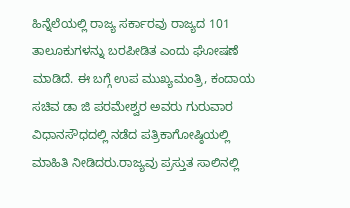ಹಿನ್ನೆಲೆಯಲ್ಲಿ ರಾಜ್ಯ ಸರ್ಕಾರವು ರಾಜ್ಯದ 101 ತಾಲೂಕುಗಳನ್ನು ಬರಪೀಡಿತ ಎಂದು ಘೋಷಣೆ ಮಾಡಿದೆ. ಈ ಬಗ್ಗೆ ಉಪ ಮುಖ್ಯಮಂತ್ರಿ, ಕಂದಾಯ ಸಚಿವ ಡಾ ಜಿ ಪರಮೇಶ್ವರ ಅವರು ಗುರುವಾರ ವಿಧಾನಸೌಧದಲ್ಲಿ ನಡೆದ ಪತ್ರಿಕಾಗೋಷ್ಠಿಯಲ್ಲಿ ಮಾಹಿತಿ ನೀಡಿದರು.ರಾಜ್ಯವು ಪ್ರಸ್ತುತ ಸಾಲಿನಲ್ಲಿ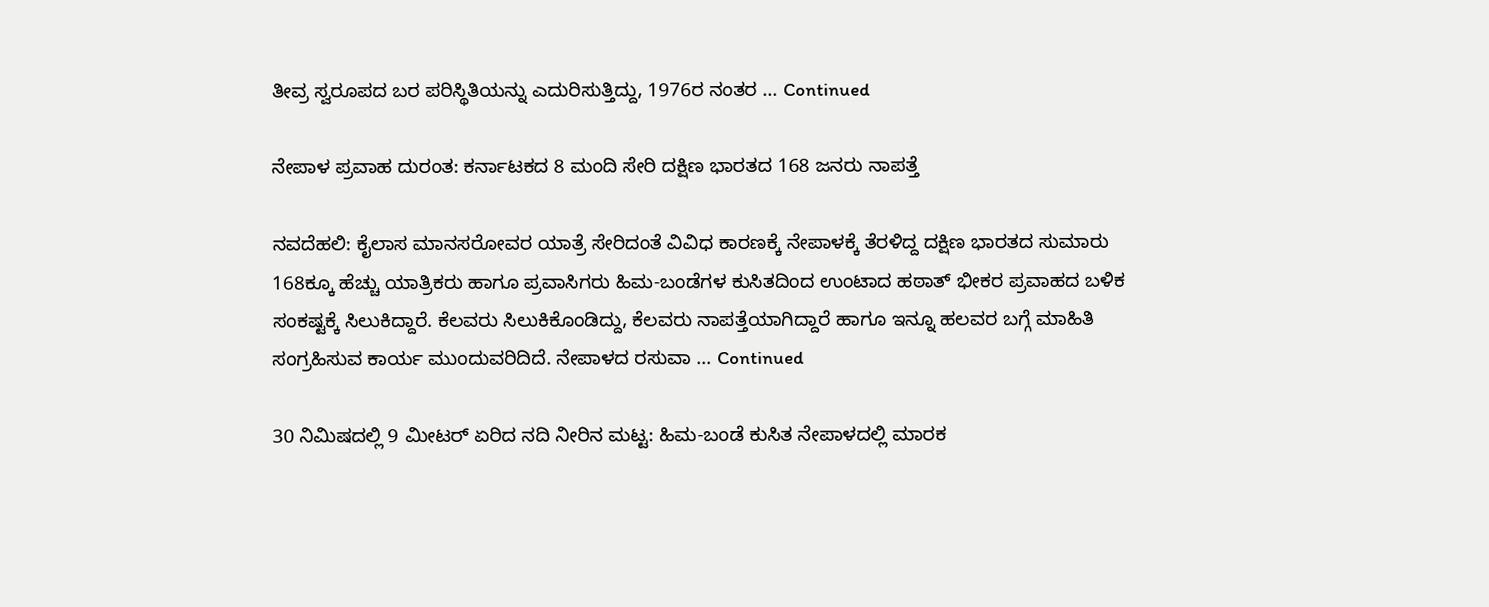ತೀವ್ರ ಸ್ವರೂಪದ ಬರ ಪರಿಸ್ಥಿತಿಯನ್ನು ಎದುರಿಸುತ್ತಿದ್ದು, 1976ರ ನಂತರ … Continued

ನೇಪಾಳ ಪ್ರವಾಹ ದುರಂತ: ಕರ್ನಾಟಕದ 8 ಮಂದಿ ಸೇರಿ ದಕ್ಷಿಣ ಭಾರತದ 168 ಜನರು ನಾಪತ್ತೆ

ನವದೆಹಲಿ: ಕೈಲಾಸ ಮಾನಸರೋವರ ಯಾತ್ರೆ ಸೇರಿದಂತೆ ವಿವಿಧ ಕಾರಣಕ್ಕೆ ನೇಪಾಳಕ್ಕೆ ತೆರಳಿದ್ದ ದಕ್ಷಿಣ ಭಾರತದ ಸುಮಾರು 168ಕ್ಕೂ ಹೆಚ್ಚು ಯಾತ್ರಿಕರು ಹಾಗೂ ಪ್ರವಾಸಿಗರು ಹಿಮ-ಬಂಡೆಗಳ ಕುಸಿತದಿಂದ ಉಂಟಾದ ಹಠಾತ್‌ ಭೀಕರ ಪ್ರವಾಹದ ಬಳಿಕ ಸಂಕಷ್ಟಕ್ಕೆ ಸಿಲುಕಿದ್ದಾರೆ. ಕೆಲವರು ಸಿಲುಕಿಕೊಂಡಿದ್ದು, ಕೆಲವರು ನಾಪತ್ತೆಯಾಗಿದ್ದಾರೆ ಹಾಗೂ ಇನ್ನೂ ಹಲವರ ಬಗ್ಗೆ ಮಾಹಿತಿ ಸಂಗ್ರಹಿಸುವ ಕಾರ್ಯ ಮುಂದುವರಿದಿದೆ. ನೇಪಾಳದ ರಸುವಾ … Continued

30 ನಿಮಿಷದಲ್ಲಿ 9 ಮೀಟರ್‌ ಏರಿದ ನದಿ ನೀರಿನ ಮಟ್ಟ: ಹಿಮ-ಬಂಡೆ ಕುಸಿತ ನೇಪಾಳದಲ್ಲಿ ಮಾರಕ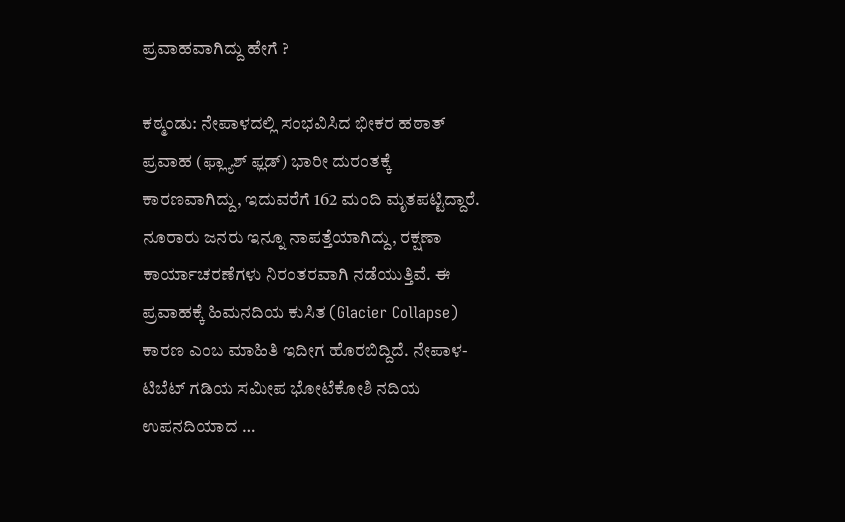ಪ್ರವಾಹವಾಗಿದ್ದು ಹೇಗೆ ?

ಕಠ್ಮಂಡು: ನೇಪಾಳದಲ್ಲಿ ಸಂಭವಿಸಿದ ಭೀಕರ ಹಠಾತ್‌ ಪ್ರವಾಹ (ಫ್ಲ್ಯಾಶ್ ಫ್ಲಡ್) ಭಾರೀ ದುರಂತಕ್ಕೆ ಕಾರಣವಾಗಿದ್ದು, ಇದುವರೆಗೆ 162 ಮಂದಿ ಮೃತಪಟ್ಟಿದ್ದಾರೆ. ನೂರಾರು ಜನರು ಇನ್ನೂ ನಾಪತ್ತೆಯಾಗಿದ್ದು, ರಕ್ಷಣಾ ಕಾರ್ಯಾಚರಣೆಗಳು ನಿರಂತರವಾಗಿ ನಡೆಯುತ್ತಿವೆ. ಈ ಪ್ರವಾಹಕ್ಕೆ ಹಿಮನದಿಯ ಕುಸಿತ (Glacier Collapse) ಕಾರಣ ಎಂಬ ಮಾಹಿತಿ ಇದೀಗ ಹೊರಬಿದ್ದಿದೆ. ನೇಪಾಳ-ಟಿಬೆಟ್ ಗಡಿಯ ಸಮೀಪ ಭೋಟೆಕೋಶಿ ನದಿಯ ಉಪನದಿಯಾದ …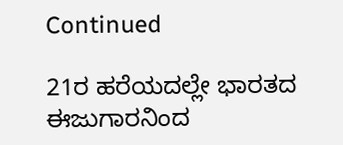Continued

21ರ ಹರೆಯದಲ್ಲೇ ಭಾರತದ ಈಜುಗಾರನಿಂದ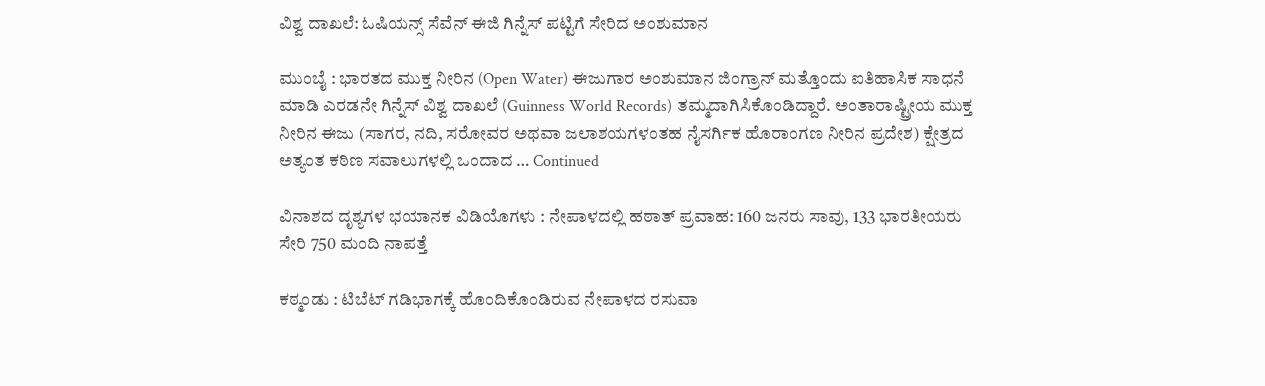ವಿಶ್ವ ದಾಖಲೆ: ಓಷಿಯನ್ಸ್ ಸೆವೆನ್ ಈಜಿ ಗಿನ್ನೆಸ್ ಪಟ್ಟಿಗೆ ಸೇರಿದ ಅಂಶುಮಾನ

ಮುಂಬೈ : ಭಾರತದ ಮುಕ್ತ ನೀರಿನ (Open Water) ಈಜುಗಾರ ಅಂಶುಮಾನ ಜಿಂಗ್ರಾನ್ ಮತ್ತೊಂದು ಐತಿಹಾಸಿಕ ಸಾಧನೆ ಮಾಡಿ ಎರಡನೇ ಗಿನ್ನೆಸ್ ವಿಶ್ವ ದಾಖಲೆ (Guinness World Records) ತಮ್ಮದಾಗಿಸಿಕೊಂಡಿದ್ದಾರೆ. ಅಂತಾರಾಷ್ಟ್ರೀಯ ಮುಕ್ತ ನೀರಿನ ಈಜು (ಸಾಗರ, ನದಿ, ಸರೋವರ ಅಥವಾ ಜಲಾಶಯಗಳಂತಹ ನೈಸರ್ಗಿಕ ಹೊರಾಂಗಣ ನೀರಿನ ಪ್ರದೇಶ) ಕ್ಷೇತ್ರದ ಅತ್ಯಂತ ಕಠಿಣ ಸವಾಲುಗಳಲ್ಲಿ ಒಂದಾದ … Continued

ವಿನಾಶದ ದೃಶ್ಯಗಳ ಭಯಾನಕ ವಿಡಿಯೊಗಳು : ನೇಪಾಳದಲ್ಲಿ ಹಠಾತ್‌ ಪ್ರವಾಹ: 160 ಜನರು ಸಾವು, 133 ಭಾರತೀಯರು ಸೇರಿ 750 ಮಂದಿ ನಾಪತ್ತೆ

ಕಠ್ಮಂಡು : ಟಿಬೆಟ್ ಗಡಿಭಾಗಕ್ಕೆ ಹೊಂದಿಕೊಂಡಿರುವ ನೇಪಾಳದ ರಸುವಾ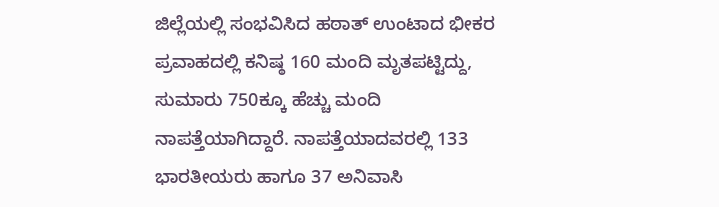ಜಿಲ್ಲೆಯಲ್ಲಿ ಸಂಭವಿಸಿದ ಹಠಾತ್‌ ಉಂಟಾದ ಭೀಕರ ಪ್ರವಾಹದಲ್ಲಿ ಕನಿಷ್ಠ 160 ಮಂದಿ ಮೃತಪಟ್ಟಿದ್ದು, ಸುಮಾರು 750ಕ್ಕೂ ಹೆಚ್ಚು ಮಂದಿ ನಾಪತ್ತೆಯಾಗಿದ್ದಾರೆ. ನಾಪತ್ತೆಯಾದವರಲ್ಲಿ 133 ಭಾರತೀಯರು ಹಾಗೂ 37 ಅನಿವಾಸಿ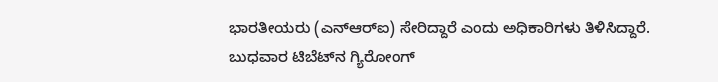ಭಾರತೀಯರು (ಎನ್‌ಆರ್‌ಐ) ಸೇರಿದ್ದಾರೆ ಎಂದು ಅಧಿಕಾರಿಗಳು ತಿಳಿಸಿದ್ದಾರೆ. ಬುಧವಾರ ಟಿಬೆಟ್‌ನ ಗ್ಯಿರೋಂಗ್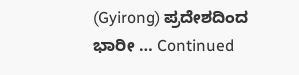(Gyirong) ಪ್ರದೇಶದಿಂದ ಭಾರೀ … Continued